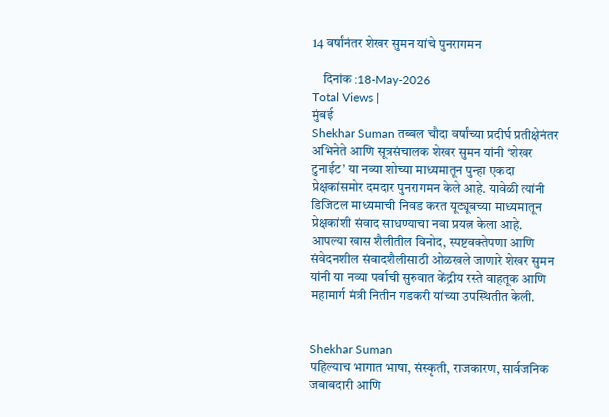14 वर्षांनंतर शेखर सुमन यांचे पुनरागमन

    दिनांक :18-May-2026
Total Views |
मुंबई
Shekhar Suman तब्बल चौदा वर्षांच्या प्रदीर्घ प्रतीक्षेनंतर अभिनेते आणि सूत्रसंचालक शेखर सुमन यांनी ‘शेखर टुनाईट’ या नव्या शोच्या माध्यमातून पुन्हा एकदा प्रेक्षकांसमोर दमदार पुनरागमन केले आहे. यावेळी त्यांनी डिजिटल माध्यमाची निवड करत यूट्यूबच्या माध्यमातून प्रेक्षकांशी संवाद साधण्याचा नवा प्रयत्न केला आहे. आपल्या खास शैलीतील विनोद, स्पष्टवक्तेपणा आणि संवेदनशील संवादशैलीसाठी ओळखले जाणारे शेखर सुमन यांनी या नव्या पर्वाची सुरुवात केंद्रीय रस्ते वाहतूक आणि महामार्ग मंत्री नितीन गडकरी यांच्या उपस्थितीत केली.


Shekhar Suman
पहिल्याच भागात भाषा, संस्कृती, राजकारण, सार्वजनिक जबाबदारी आणि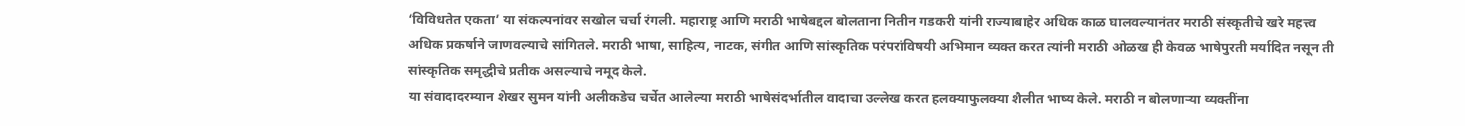‘विविधतेत एकता’ या संकल्पनांवर सखोल चर्चा रंगली. महाराष्ट्र आणि मराठी भाषेबद्दल बोलताना नितीन गडकरी यांनी राज्याबाहेर अधिक काळ घालवल्यानंतर मराठी संस्कृतीचे खरे महत्त्व अधिक प्रकर्षाने जाणवल्याचे सांगितले. मराठी भाषा, साहित्य, नाटक, संगीत आणि सांस्कृतिक परंपरांविषयी अभिमान व्यक्त करत त्यांनी मराठी ओळख ही केवळ भाषेपुरती मर्यादित नसून ती सांस्कृतिक समृद्धीचे प्रतीक असल्याचे नमूद केले.
या संवादादरम्यान शेखर सुमन यांनी अलीकडेच चर्चेत आलेल्या मराठी भाषेसंदर्भातील वादाचा उल्लेख करत हलक्याफुलक्या शैलीत भाष्य केले. मराठी न बोलणाऱ्या व्यक्तींना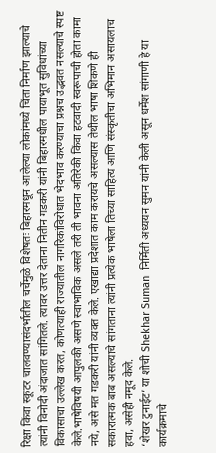रिक्षा किंवा स्कूटर चालवण्यासंदर्भातील चर्चेमुळे विशेषतः बिहारमधून आलेल्या लोकांमध्ये चिंता निर्माण झाल्याचे त्यांनी विनोदी अंदाजात सांगितले. त्यावर उत्तर देताना नितीन गडकरी यांनी बिहारमधील पायाभूत सुविधांच्या विकासाचा उल्लेख करत, कोणत्याही राज्यातील नागरिकांविरोधात भेदभाव करण्याचा प्रश्नच उद्भवत नसल्याचे स्पष्ट केले.भाषेविषयी आपुलकी असणे स्वाभाविक असले तरी ती भावना अतिरेकी किंवा हटवादी स्वरूपाची होता कामा नये, असे मत गडकरी यांनी व्यक्त केले. एखाद्या प्रदेशात काम करायचे असल्यास तेथील भाषा शिकणे ही सकारात्मक बाब असल्याचे सांगताना त्यांनी प्रत्येक भाषेला तिच्या साहित्य आणि संस्कृतीचा अभिमान असायलाच हवा, असेही नमूद केले.
‘शेखर टुनाईट’ या शोची Shekhar Suman  निर्मिती अध्ययन सुमन यांनी केली असून धर्मेश सांगाणी हे या कार्यक्रमाचे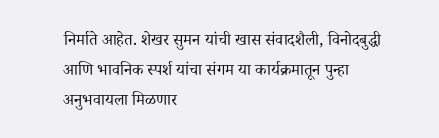निर्माते आहेत. शेखर सुमन यांची खास संवादशैली, विनोदबुद्धी आणि भावनिक स्पर्श यांचा संगम या कार्यक्रमातून पुन्हा अनुभवायला मिळणार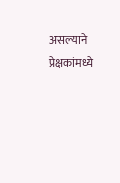असल्याने प्रेक्षकांमध्ये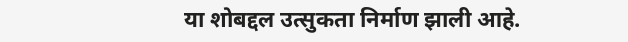या शोबद्दल उत्सुकता निर्माण झाली आहे.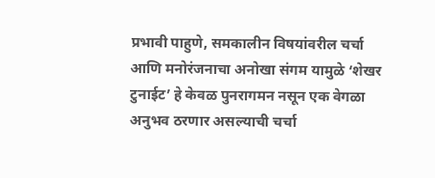प्रभावी पाहुणे, समकालीन विषयांवरील चर्चा आणि मनोरंजनाचा अनोखा संगम यामुळे ‘शेखर टुनाईट’ हे केवळ पुनरागमन नसून एक वेगळा अनुभव ठरणार असल्याची चर्चा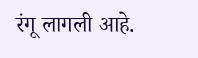रंगू लागली आहे.